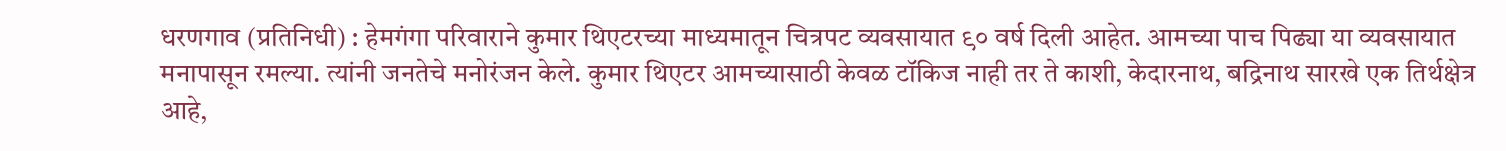धरणगाव (प्रतिनिधी) : हेमगंगा परिवाराने कुमार थिएटरच्या माध्यमातून चित्रपट व्यवसायात ९० वर्ष दिली आहेत. आमच्या पाच पिढ्या या व्यवसायात मनापासून रमल्या. त्यांनी जनतेचे मनोरंजन केले. कुमार थिएटर आमच्यासाठी केवळ टॉकिज नाही तर ते काशी, केदारनाथ, बद्रिनाथ सारखे एक तिर्थक्षेत्र आहे,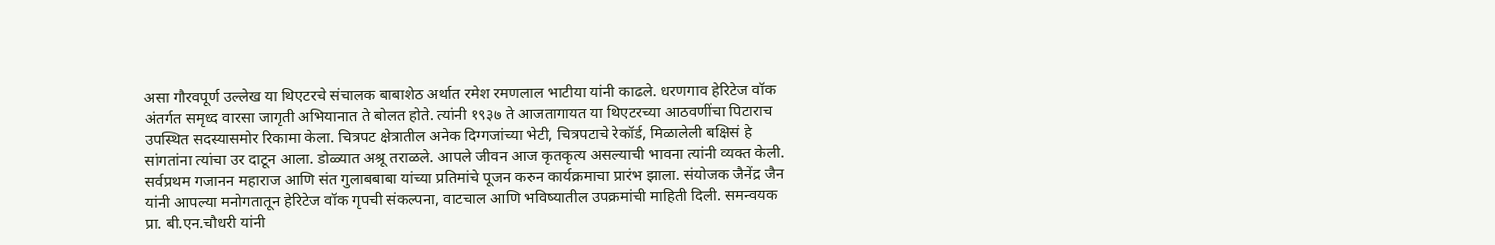असा गौरवपूर्ण उल्लेख या थिएटरचे संचालक बाबाशेठ अर्थात रमेश रमणलाल भाटीया यांनी काढले. धरणगाव हेरिटेज वॉक अंतर्गत समृध्द वारसा जागृती अभियानात ते बोलत होते. त्यांनी १९३७ ते आजतागायत या थिएटरच्या आठवणींचा पिटाराच उपस्थित सदस्यासमोर रिकामा केला. चित्रपट क्षेत्रातील अनेक दिग्गजांच्या भेटी, चित्रपटाचे रेकॉर्ड, मिळालेली बक्षिसं हे सांगतांना त्यांचा उर दाटून आला. डोळ्यात अश्रू तराळले. आपले जीवन आज कृतकृत्य असल्याची भावना त्यांनी व्यक्त केली.
सर्वप्रथम गजानन महाराज आणि संत गुलाबबाबा यांच्या प्रतिमांचे पूजन करुन कार्यक्रमाचा प्रारंभ झाला. संयोजक जैनेंद्र जैन यांनी आपल्या मनोगतातून हेरिटेज वॉक गृपची संकल्पना, वाटचाल आणि भविष्यातील उपक्रमांची माहिती दिली. समन्वयक प्रा. बी.एन.चौधरी यांनी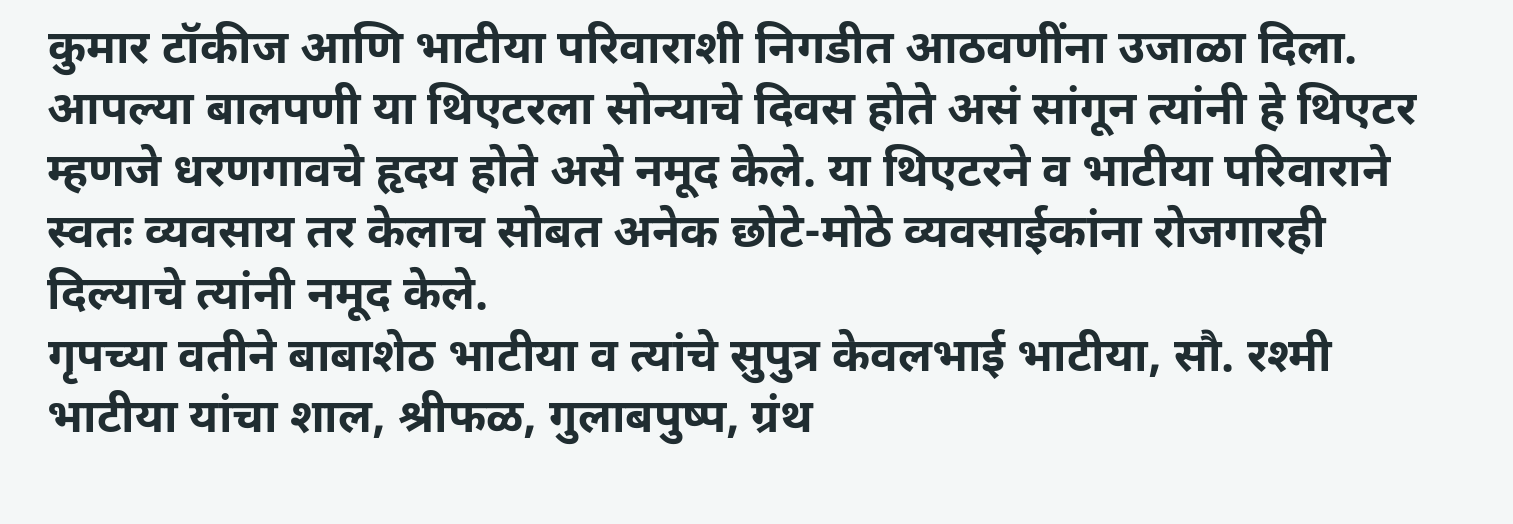कुमार टॉकीज आणि भाटीया परिवाराशी निगडीत आठवणींना उजाळा दिला. आपल्या बालपणी या थिएटरला सोन्याचे दिवस होते असं सांगून त्यांनी हे थिएटर म्हणजे धरणगावचे हृदय होते असे नमूद केले. या थिएटरने व भाटीया परिवाराने स्वतः व्यवसाय तर केलाच सोबत अनेक छोटे-मोठे व्यवसाईकांना रोजगारही दिल्याचे त्यांनी नमूद केले.
गृपच्या वतीने बाबाशेठ भाटीया व त्यांचे सुपुत्र केवलभाई भाटीया, सौ. रश्मी भाटीया यांचा शाल, श्रीफळ, गुलाबपुष्प, ग्रंथ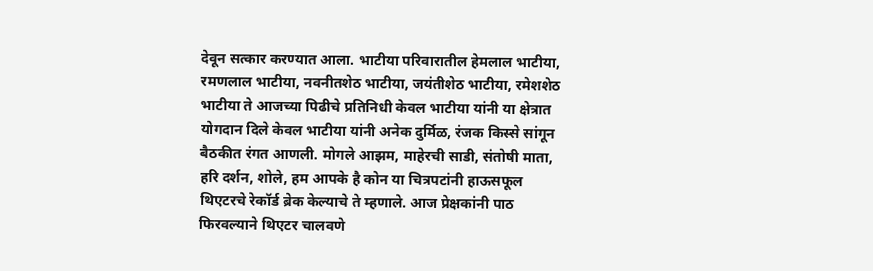देवून सत्कार करण्यात आला. भाटीया परिवारातील हेमलाल भाटीया, रमणलाल भाटीया, नवनीतशेठ भाटीया, जयंतीशेठ भाटीया, रमेशशेठ भाटीया ते आजच्या पिढीचे प्रतिनिधी केवल भाटीया यांनी या क्षेत्रात योगदान दिले केवल भाटीया यांनी अनेक दुर्मिळ, रंजक किस्से सांगून बैठकीत रंगत आणली. मोगले आझम, माहेरची साडी, संतोषी माता, हरि दर्शन, शोले, हम आपके है कोन या चित्रपटांनी हाऊसफूल थिएटरचे रेकॉर्ड ब्रेक केल्याचे ते म्हणाले. आज प्रेक्षकांनी पाठ फिरवल्याने थिएटर चालवणे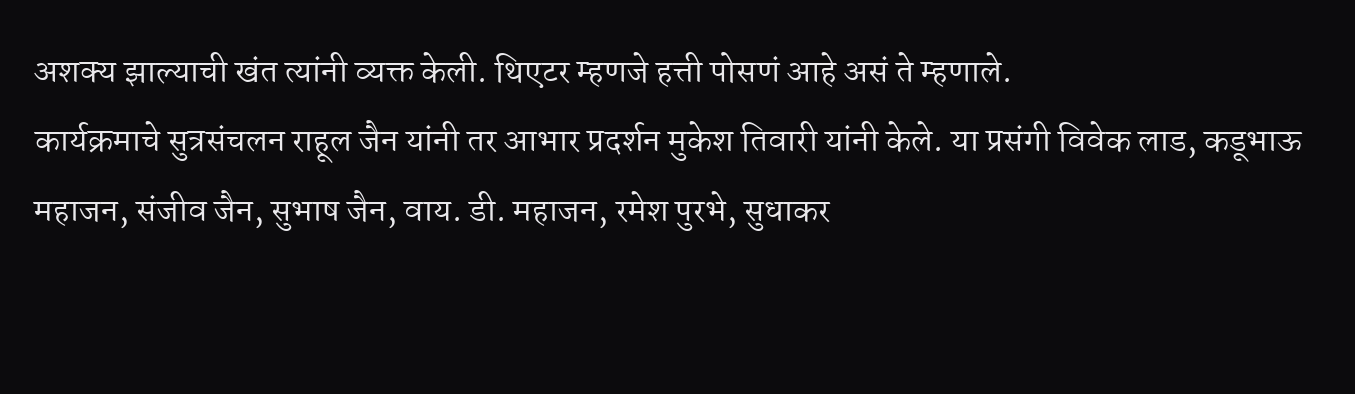अशक्य झाल्याची खंत त्यांनी व्यक्त केली. थिएटर म्हणजे हत्ती पोसणं आहे असं ते म्हणाले.
कार्यक्रमाचे सुत्रसंचलन राहूल जैन यांनी तर आभार प्रदर्शन मुकेश तिवारी यांनी केले. या प्रसंगी विवेक लाड, कडूभाऊ महाजन, संजीव जैन, सुभाष जैन, वाय. डी. महाजन, रमेश पुरभे, सुधाकर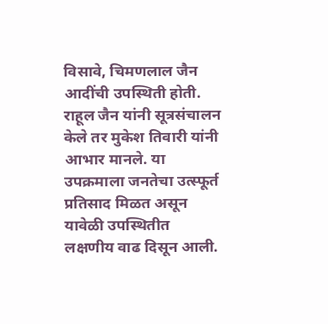विसावे, चिमणलाल जैन आदींची उपस्थिती होती. राहूल जैन यांनी सूत्रसंचालन केले तर मुकेश तिवारी यांनी आभार मानले. या उपक्रमाला जनतेचा उत्स्फूर्त प्रतिसाद मिळत असून यावेळी उपस्थितीत लक्षणीय वाढ दिसून आली.